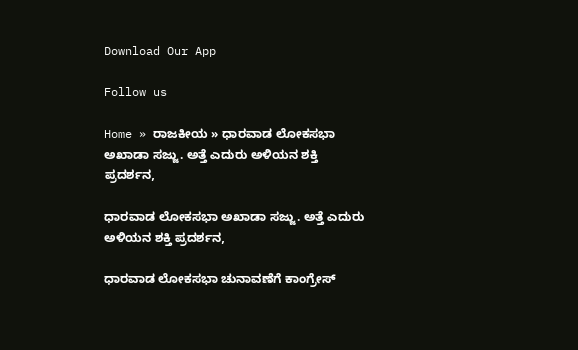Download Our App

Follow us

Home » ರಾಜಕೀಯ » ಧಾರವಾಡ ಲೋಕಸಭಾ ಅಖಾಡಾ ಸಜ್ಜು. ಅತ್ತೆ ಎದುರು ಅಳಿಯನ ಶಕ್ತಿ ಪ್ರದರ್ಶನ,

ಧಾರವಾಡ ಲೋಕಸಭಾ ಅಖಾಡಾ ಸಜ್ಜು. ಅತ್ತೆ ಎದುರು ಅಳಿಯನ ಶಕ್ತಿ ಪ್ರದರ್ಶನ,

ಧಾರವಾಡ ಲೋಕಸಭಾ ಚುನಾವಣೆಗೆ ಕಾಂಗ್ರೇಸ್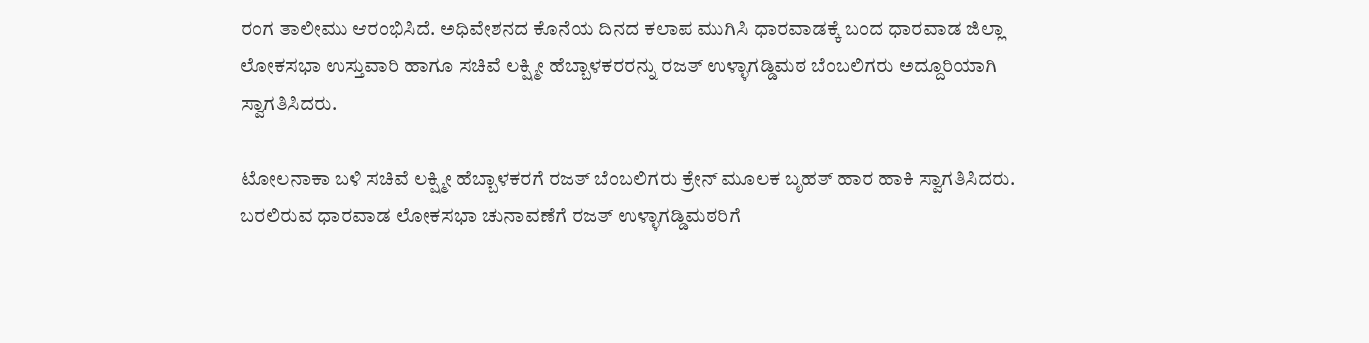ರಂಗ ತಾಲೀಮು ಆರಂಭಿಸಿದೆ. ಅಧಿವೇಶನದ ಕೊನೆಯ ದಿನದ ಕಲಾಪ ಮುಗಿಸಿ ಧಾರವಾಡಕ್ಕೆ ಬಂದ ಧಾರವಾಡ ಜಿಲ್ಲಾ ಲೋಕಸಭಾ ಉಸ್ತುವಾರಿ ಹಾಗೂ ಸಚಿವೆ ಲಕ್ಷ್ಮೀ ಹೆಬ್ಬಾಳಕರರನ್ನು ರಜತ್ ಉಳ್ಳಾಗಡ್ಡಿಮಠ ಬೆಂಬಲಿಗರು ಅದ್ದೂರಿಯಾಗಿ ಸ್ವಾಗತಿಸಿದರು.

ಟೋಲನಾಕಾ ಬಳಿ ಸಚಿವೆ ಲಕ್ಷ್ಮೀ ಹೆಬ್ಬಾಳಕರಗೆ ರಜತ್ ಬೆಂಬಲಿಗರು ಕ್ರೇನ್ ಮೂಲಕ ಬೃಹತ್ ಹಾರ ಹಾಕಿ ಸ್ವಾಗತಿಸಿದರು. ಬರಲಿರುವ ಧಾರವಾಡ ಲೋಕಸಭಾ ಚುನಾವಣೆಗೆ ರಜತ್ ಉಳ್ಳಾಗಡ್ಡಿಮಠರಿಗೆ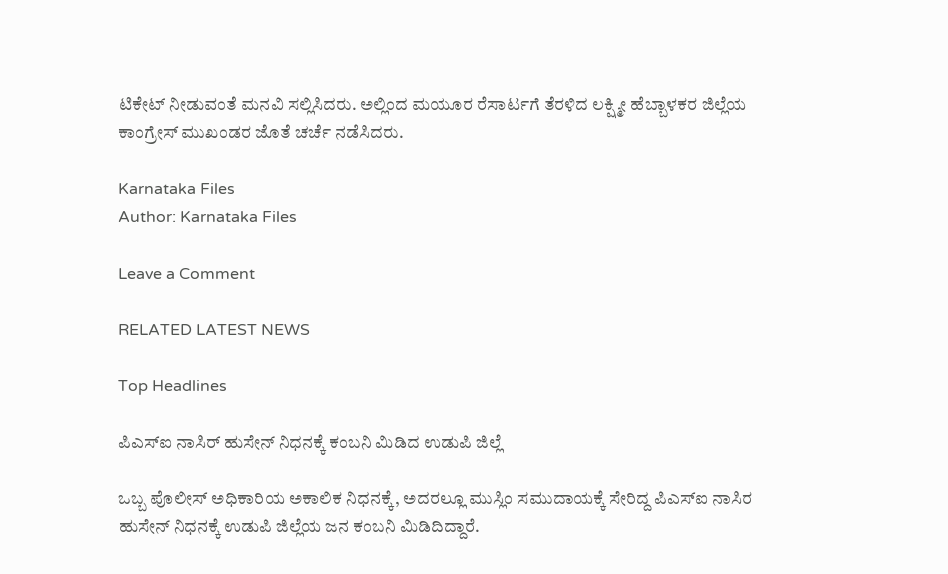ಟಿಕೇಟ್ ನೀಡುವಂತೆ ಮನವಿ ಸಲ್ಲಿಸಿದರು. ಅಲ್ಲಿಂದ ಮಯೂರ ರೆಸಾರ್ಟಗೆ ತೆರಳಿದ ಲಕ್ಷ್ಮೀ ಹೆಬ್ಬಾಳಕರ ಜಿಲ್ಲೆಯ ಕಾಂಗ್ರೇಸ್ ಮುಖಂಡರ ಜೊತೆ ಚರ್ಚೆ ನಡೆಸಿದರು.

Karnataka Files
Author: Karnataka Files

Leave a Comment

RELATED LATEST NEWS

Top Headlines

ಪಿಎಸ್ಐ ನಾಸಿರ್ ಹುಸೇನ್ ನಿಧನಕ್ಕೆ ಕಂಬನಿ ಮಿಡಿದ ಉಡುಪಿ ಜಿಲ್ಲೆ

ಒಬ್ಬ ಪೊಲೀಸ್ ಅಧಿಕಾರಿಯ ಅಕಾಲಿಕ ನಿಧನಕ್ಕೆ, ಅದರಲ್ಲೂ ಮುಸ್ಲಿಂ ಸಮುದಾಯಕ್ಕೆ ಸೇರಿದ್ದ ಪಿಎಸ್ಐ ನಾಸಿರ ಹುಸೇನ್ ನಿಧನಕ್ಕೆ ಉಡುಪಿ ಜಿಲ್ಲೆಯ ಜನ ಕಂಬನಿ ಮಿಡಿದಿದ್ದಾರೆ.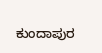ಕುಂದಾಪುರ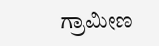ಗ್ರಾಮೀಣ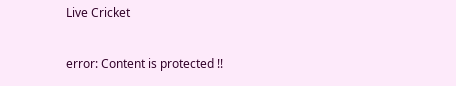Live Cricket

error: Content is protected !!